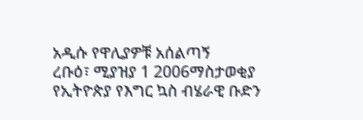አዲሱ የዋሊያዎቹ አሰልጣኝ
ረቡዕ፣ ሚያዝያ 1 2006ማስታወቂያ
የኢትዮጵያ የእግር ኳስ ብሄራዊ ቡድን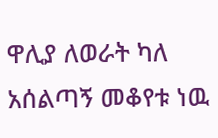ዋሊያ ለወራት ካለ አሰልጣኝ መቆየቱ ነዉ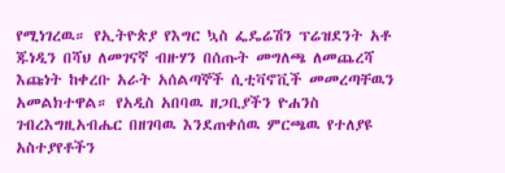የሚነገረዉ። የኢትዮጵያ የእግር ኳስ ፌዴሬሽን ፕሬዝደንት አቶ ጁነዲን በሻህ ለመገናኛ ብዙሃን በሰጡት መግለጫ ለመጨረሻ እጩነት ከቀረቡ አራት አሰልጣኞች ሲቲቫኖቪች መመረጣቸዉን አመልክተዋል። የአዲስ አበባዉ ዘጋቢያችን ዮሐንስ ገብረእግዚአብሔር በዘገባዉ እንደጠቀሰዉ ምርጫዉ የተለያዩ አስተያየቶችን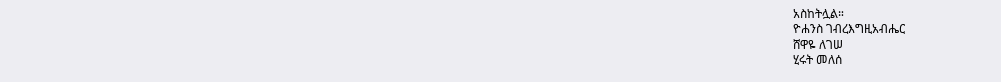አስከትሏል።
ዮሐንስ ገብረእግዚአብሔር
ሸዋዬ ለገሠ
ሂሩት መለሰ